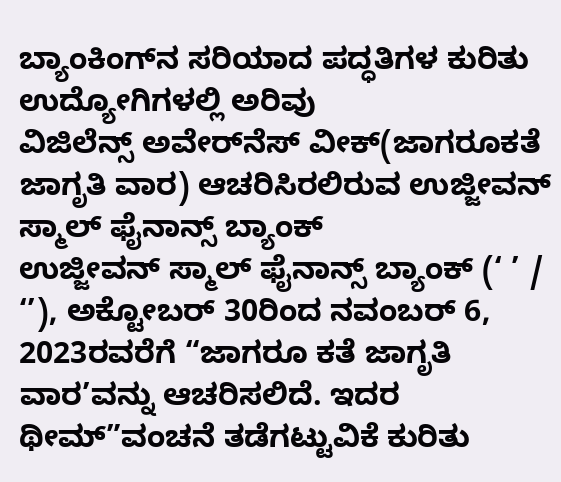ಬ್ಯಾಂಕಿಂಗ್‌ನ ಸರಿಯಾದ ಪದ್ಧತಿಗಳ ಕುರಿತು ಉದ್ಯೋಗಿಗಳಲ್ಲಿ ಅರಿವು
ವಿಜಿಲೆನ್ಸ್ ಅವೇರ್‌ನೆಸ್ ವೀಕ್(ಜಾಗರೂಕತೆ ಜಾಗೃತಿ ವಾರ) ಆಚರಿಸಿರಲಿರುವ ಉಜ್ಜೀವನ್ ಸ್ಮಾಲ್ ಫೈನಾನ್ಸ್ ಬ್ಯಾಂಕ್
ಉಜ್ಜೀವನ್ ಸ್ಮಾಲ್ ಫೈನಾನ್ಸ್ ಬ್ಯಾಂಕ್ (‘ ’ / ‘’), ಅಕ್ಟೋಬರ್ 30ರಿಂದ ನವಂಬರ್ 6, 2023ರವರೆಗೆ “ಜಾಗರೂ ಕತೆ ಜಾಗೃತಿ ವಾರ’ವನ್ನು ಆಚರಿಸಲಿದೆ. ಇದರ ಥೀಮ್”ವಂಚನೆ ತಡೆಗಟ್ಟುವಿಕೆ ಕುರಿತು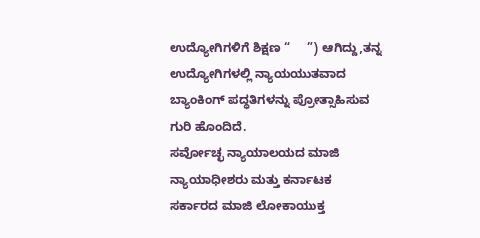ಉದ್ಯೋಗಿಗಳಿಗೆ ಶಿಕ್ಷಣ “     ”) ಆಗಿದ್ದು,ತನ್ನ ಉದ್ಯೋಗಿಗಳಲ್ಲಿ ನ್ಯಾಯಯುತವಾದ ಬ್ಯಾಂಕಿಂಗ್ ಪದ್ಧತಿಗಳನ್ನು ಪ್ರೋತ್ಸಾಹಿಸುವ ಗುರಿ ಹೊಂದಿದೆ.
ಸರ್ವೋಚ್ಛ ನ್ಯಾಯಾಲಯದ ಮಾಜಿ ನ್ಯಾಯಾಧೀಶರು ಮತ್ತು ಕರ್ನಾಟಕ ಸರ್ಕಾರದ ಮಾಜಿ ಲೋಕಾಯುಕ್ತ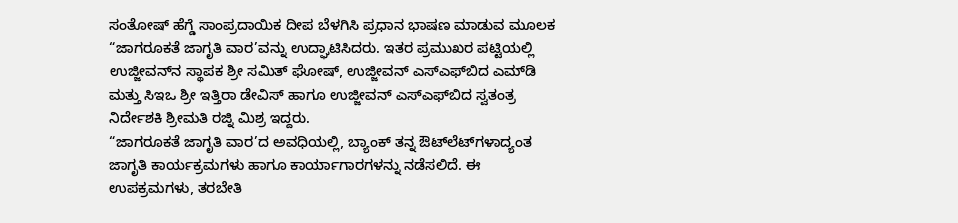ಸಂತೋಷ್ ಹೆಗ್ಡೆ ಸಾಂಪ್ರದಾಯಿಕ ದೀಪ ಬೆಳಗಿಸಿ ಪ್ರಧಾನ ಭಾಷಣ ಮಾಡುವ ಮೂಲಕ “ಜಾಗರೂಕತೆ ಜಾಗೃತಿ ವಾರ’ವನ್ನು ಉದ್ಘಾಟಿಸಿದರು. ಇತರ ಪ್ರಮುಖರ ಪಟ್ಟಿಯಲ್ಲಿ ಉಜ್ಜೀವನ್‌ನ ಸ್ಥಾಪಕ ಶ್ರೀ ಸಮಿತ್ ಘೋಷ್, ಉಜ್ಜೀವನ್ ಎಸ್‌ಎಫ್‌ಬಿದ ಎಮ್‌ಡಿ ಮತ್ತು ಸಿಇಒ ಶ್ರೀ ಇತ್ತಿರಾ ಡೇವಿಸ್ ಹಾಗೂ ಉಜ್ಜೀವನ್ ಎಸ್‌ಎಫ್‌ಬಿದ ಸ್ವತಂತ್ರ ನಿರ್ದೇಶಕಿ ಶ್ರೀಮತಿ ರಜ್ನಿ ಮಿಶ್ರ ಇದ್ದರು.
“ಜಾಗರೂಕತೆ ಜಾಗೃತಿ ವಾರ’ದ ಅವಧಿಯಲ್ಲಿ, ಬ್ಯಾಂಕ್ ತನ್ನ ಔಟ್‌ಲೆಟ್‌ಗಳಾದ್ಯಂತ ಜಾಗೃತಿ ಕಾರ್ಯಕ್ರಮಗಳು ಹಾಗೂ ಕಾರ್ಯಾಗಾರಗಳನ್ನು ನಡೆಸಲಿದೆ. ಈ ಉಪಕ್ರಮಗಳು, ತರಬೇತಿ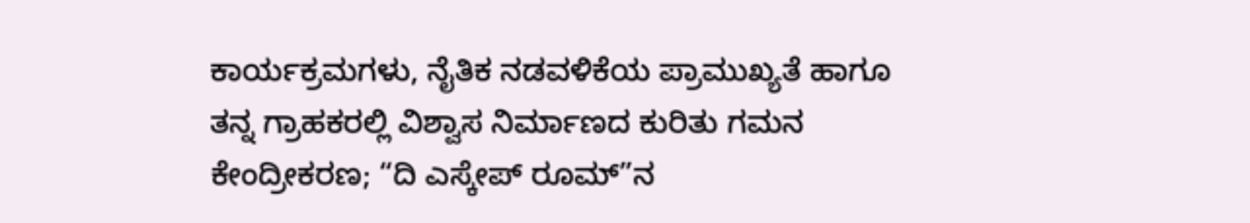ಕಾರ್ಯಕ್ರಮಗಳು, ನೈತಿಕ ನಡವಳಿಕೆಯ ಪ್ರಾಮುಖ್ಯತೆ ಹಾಗೂ ತನ್ನ ಗ್ರಾಹಕರಲ್ಲಿ ವಿಶ್ವಾಸ ನಿರ್ಮಾಣದ ಕುರಿತು ಗಮನ ಕೇಂದ್ರೀಕರಣ; “ದಿ ಎಸ್ಕೇಪ್ ರೂಮ್”ನ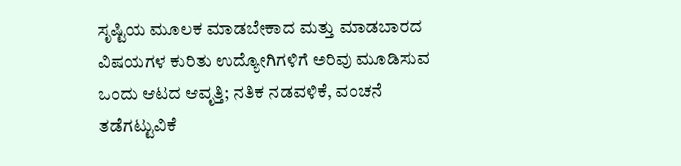ಸೃಷ್ಟಿಯ ಮೂಲಕ ಮಾಡಬೇಕಾದ ಮತ್ತು ಮಾಡಬಾರದ ವಿಷಯಗಳ ಕುರಿತು ಉದ್ಯೋಗಿಗಳಿಗೆ ಅರಿವು ಮೂಡಿಸುವ ಒಂದು ಆಟದ ಆವೃತ್ತಿ; ನತಿಕ ನಡವಳಿಕೆ, ವಂಚನೆ ತಡೆಗಟ್ಟುವಿಕೆ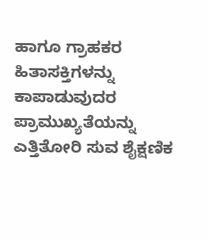ಹಾಗೂ ಗ್ರಾಹಕರ ಹಿತಾಸಕ್ತಿಗಳನ್ನು ಕಾಪಾಡುವುದರ ಪ್ರಾಮುಖ್ಯತೆಯನ್ನು ಎತ್ತಿತೋರಿ ಸುವ ಶೈಕ್ಷಣಿಕ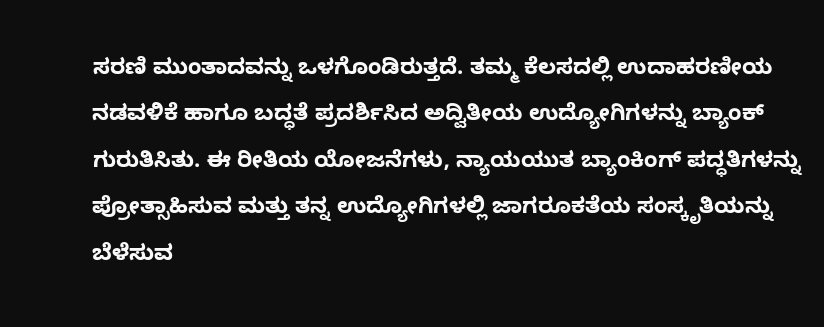ಸರಣಿ ಮುಂತಾದವನ್ನು ಒಳಗೊಂಡಿರುತ್ತದೆ. ತಮ್ಮ ಕೆಲಸದಲ್ಲಿ ಉದಾಹರಣೀಯ ನಡವಳಿಕೆ ಹಾಗೂ ಬದ್ಧತೆ ಪ್ರದರ್ಶಿಸಿದ ಅದ್ವಿತೀಯ ಉದ್ಯೋಗಿಗಳನ್ನು ಬ್ಯಾಂಕ್ ಗುರುತಿಸಿತು. ಈ ರೀತಿಯ ಯೋಜನೆಗಳು, ನ್ಯಾಯಯುತ ಬ್ಯಾಂಕಿಂಗ್ ಪದ್ಧತಿಗಳನ್ನು ಪ್ರೋತ್ಸಾಹಿಸುವ ಮತ್ತು ತನ್ನ ಉದ್ಯೋಗಿಗಳಲ್ಲಿ ಜಾಗರೂಕತೆಯ ಸಂಸ್ಕೃತಿಯನ್ನು ಬೆಳೆಸುವ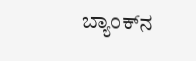ಬ್ಯಾಂಕ್‌ನ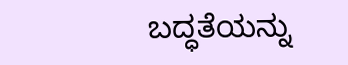ಬದ್ಧತೆಯನ್ನು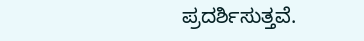ಪ್ರದರ್ಶಿಸುತ್ತವೆ.